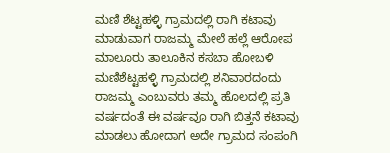ಮಣಿ ಶೆಟ್ಟಹಳ್ಳಿ ಗ್ರಾಮದಲ್ಲಿ ರಾಗಿ ಕಟಾವು ಮಾಡುವಾಗ ರಾಜಮ್ಮ ಮೇಲೆ ಹಲ್ಲೆ ಆರೋಪ ಮಾಲೂರು ತಾಲೂಕಿನ ಕಸಬಾ ಹೋಬಳಿ ಮಣಿಶೆಟ್ಟಹಳ್ಳಿ ಗ್ರಾಮದಲ್ಲಿ ಶನಿವಾರದಂದು ರಾಜಮ್ಮ ಎಂಬುವರು ತಮ್ಮ ಹೊಲದಲ್ಲಿ ಪ್ರತಿ ವರ್ಷದಂತೆ ಈ ವರ್ಷವೂ ರಾಗಿ ಬಿತ್ತನೆ ಕಟಾವು ಮಾಡಲು ಹೋದಾಗ ಅದೇ ಗ್ರಾಮದ ಸಂಪಂಗಿ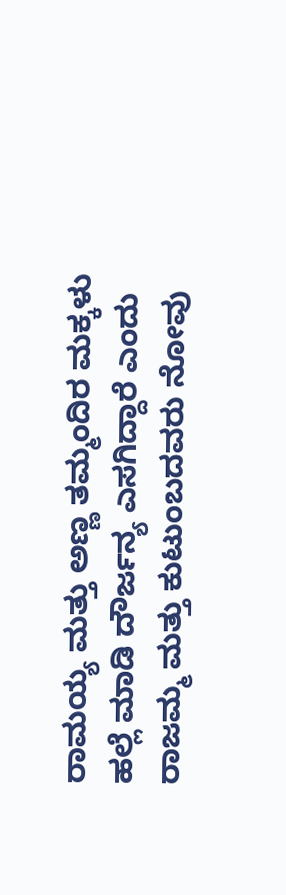ರಾಮಯ್ಯ ಮತ್ತು ಅಣ್ಣ ತಮ್ಮಂದಿರ ಮಕ್ಕಳು ಹಲ್ಲೆ ಮಾಡಿ ದೌರ್ಜನ್ಯ ಎಸಗಿದ್ದಾರೆ ಎಂದು ರಾಜಮ್ಮ ಮತ್ತು ಕುಟುಂಬದವರು ನೋವು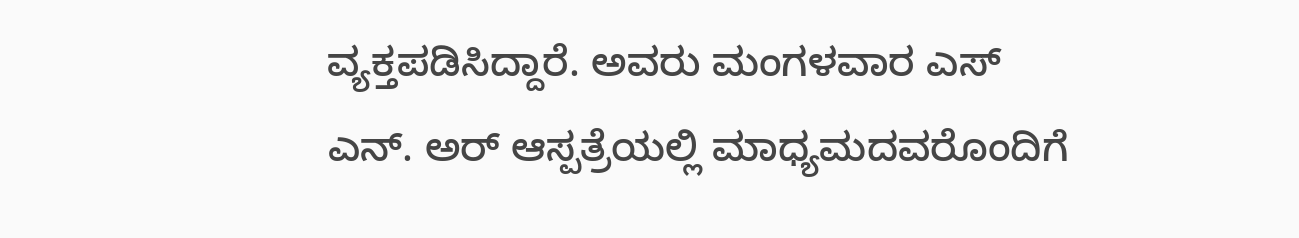ವ್ಯಕ್ತಪಡಿಸಿದ್ದಾರೆ. ಅವರು ಮಂಗಳವಾರ ಎಸ್ ಎನ್. ಅರ್ ಆಸ್ಪತ್ರೆಯಲ್ಲಿ ಮಾಧ್ಯಮದವರೊಂದಿಗೆ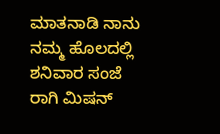ಮಾತನಾಡಿ ನಾನು ನಮ್ಮ ಹೊಲದಲ್ಲಿ ಶನಿವಾರ ಸಂಜೆ ರಾಗಿ ಮಿಷನ್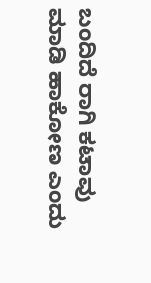ಬಂದಿದೆ ರಾಗಿ ಕಟಾವು ಮಾಡಿ ಹಾಕೋಣ ಎಂದು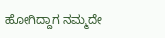ಹೋಗಿದ್ದಾಗ ನಮ್ಮದೇ